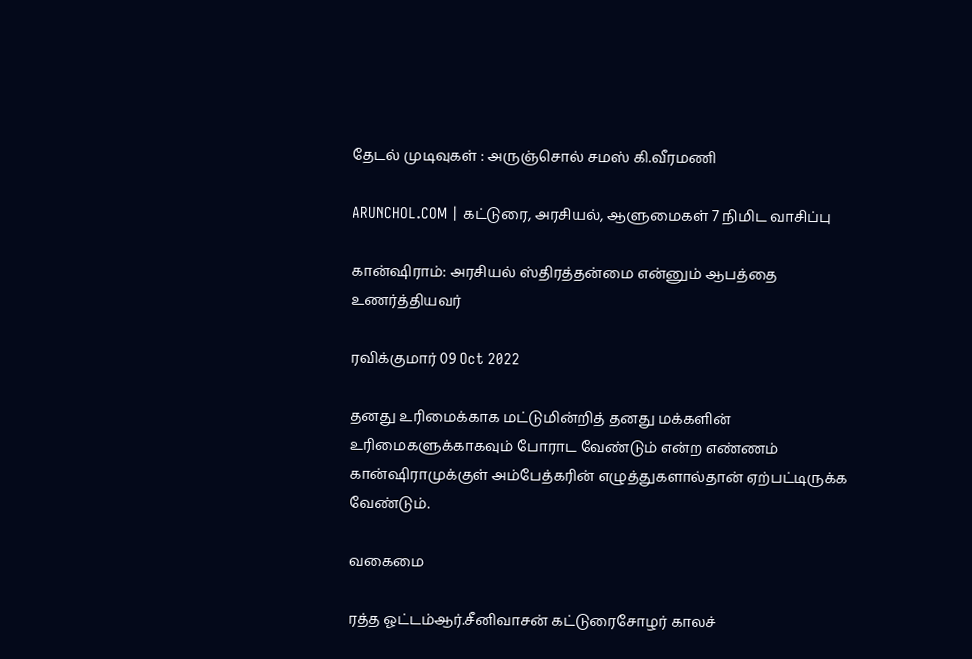தேடல் முடிவுகள் : அருஞ்சொல் சமஸ் கி.வீரமணி

ARUNCHOL.COM | கட்டுரை, அரசியல், ஆளுமைகள் 7 நிமிட வாசிப்பு

கான்ஷிராம்: அரசியல் ஸ்திரத்தன்மை என்னும் ஆபத்தை உணர்த்தியவர்

ரவிக்குமார் 09 Oct 2022

தனது உரிமைக்காக மட்டுமின்றித் தனது மக்களின் உரிமைகளுக்காகவும் போராட வேண்டும் என்ற எண்ணம் கான்ஷிராமுக்குள் அம்பேத்கரின் எழுத்துகளால்தான் ஏற்பட்டிருக்க வேண்டும்.

வகைமை

ரத்த ஓட்டம்ஆர்.சீனிவாசன் கட்டுரைசோழர் காலச்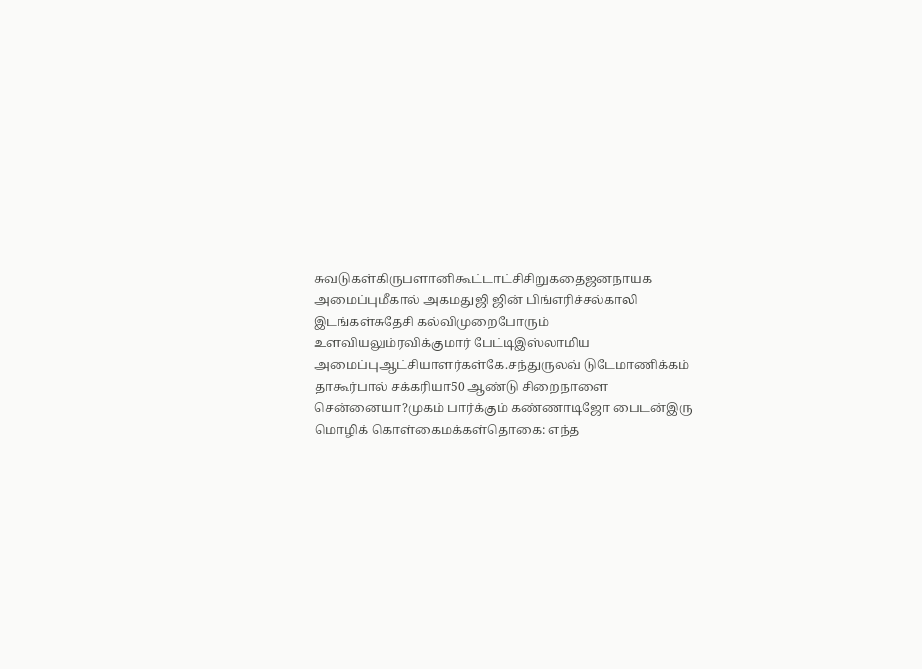சுவடுகள்கிருபளானிகூட்டாட்சிசிறுகதைஜனநாயக அமைப்புமீகால் அகமதுஜி ஜின் பிங்எரிச்சல்காலி இடங்கள்சுதேசி கல்விமுறைபோரும் உளவியலும்ரவிக்குமார் பேட்டிஇஸ்லாமிய அமைப்புஆட்சியாளர்கள்கே.சந்துருலவ் டுடேமாணிக்கம் தாகூர்பால் சக்கரியா50 ஆண்டு சிறைநாளை சென்னையா?முகம் பார்க்கும் கண்ணாடிஜோ பைடன்இரு மொழிக் கொள்கைமக்கள்தொகை: எந்த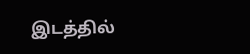இடத்தில்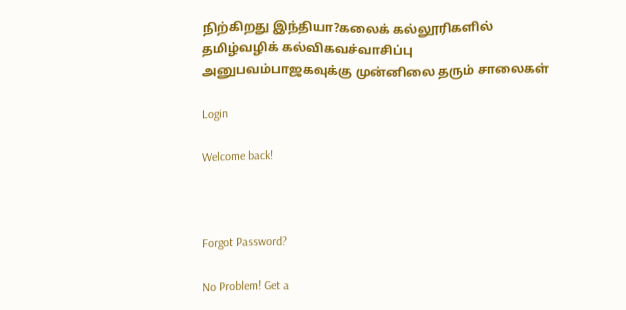நிற்கிறது இந்தியா?கலைக் கல்லூரிகளில் தமிழ்வழிக் கல்விகவச்வாசிப்பு அனுபவம்பாஜகவுக்கு முன்னிலை தரும் சாலைகள்

Login

Welcome back!



Forgot Password?

No Problem! Get a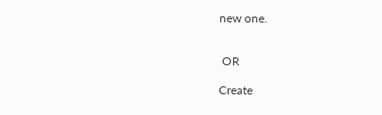new one.


 OR

Create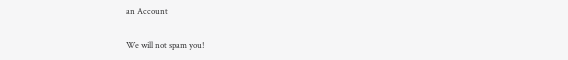an Account

We will not spam you!